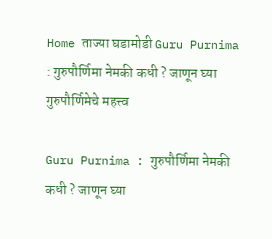Home ताज्या घडामोडी Guru Purnima : गुरुपौर्णिमा नेमकी कधी ? जाणून घ्या गुरुपौर्णिमेचे महत्त्व

Guru Purnima : गुरुपौर्णिमा नेमकी कधी ? जाणून घ्या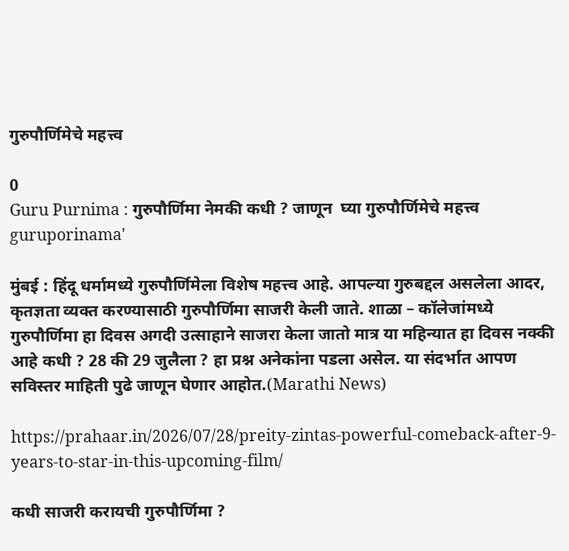गुरुपौर्णिमेचे महत्त्व

0
Guru Purnima : गुरुपौर्णिमा नेमकी कधी ? जाणून  घ्या गुरुपौर्णिमेचे महत्त्व
guruporinama'

मुंबई : हिंदू धर्मामध्ये गुरुपौर्णिमेला विशेष महत्त्व आहे. आपल्या गुरुबद्दल असलेला आदर, कृतज्ञता व्यक्त करण्यासाठी गुरुपौर्णिमा साजरी केली जाते. शाळा – कॉलेजांमध्ये गुरुपौर्णिमा हा दिवस अगदी उत्साहाने साजरा केला जातो मात्र या महिन्यात हा दिवस नक्की आहे कधी ? 28 की 29 जुलैला ? हा प्रश्न अनेकांना पडला असेल. या संदर्भात आपण सविस्तर माहिती पुढे जाणून घेणार आहोत.(Marathi News)

https://prahaar.in/2026/07/28/preity-zintas-powerful-comeback-after-9-years-to-star-in-this-upcoming-film/

कधी साजरी करायची गुरुपौर्णिमा ?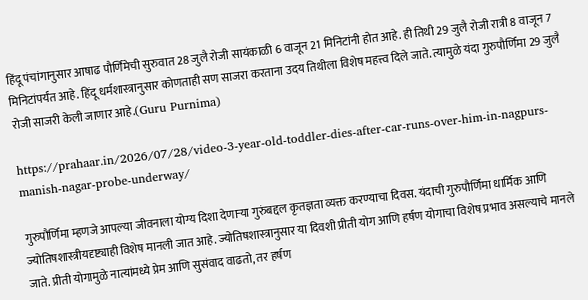हिंदू पंचांगानुसार आषाढ पौर्णिमेची सुरुवात 28 जुलै रोजी सायंकाळी 6 वाजून 21 मिनिटांनी होत आहे. ही तिथी 29 जुलै रोजी रात्री 8 वाजून 7 मिनिटांपर्यंत आहे. हिंदू धर्मशास्त्रानुसार कोणताही सण साजरा करताना उदय तिथीला विशेष महत्त्व दिले जाते. त्यामुळे यंदा गुरुपौर्णिमा 29 जुलै रोजी साजरी केली जाणार आहे.(Guru Purnima)

https://prahaar.in/2026/07/28/video-3-year-old-toddler-dies-after-car-runs-over-him-in-nagpurs-manish-nagar-probe-underway/

गुरुपौर्णिमा म्हणजे आपल्या जीवनाला योग्य दिशा देणाऱ्या गुरुंबद्दल कृतज्ञता व्यक्त करण्याचा दिवस. यंदाची गुरुपौर्णिमा धार्मिक आणि ज्योतिषशास्त्रीयदृष्ट्याही विशेष मानली जात आहे. ज्योतिषशास्त्रानुसार या दिवशी प्रीती योग आणि हर्षण योगाचा विशेष प्रभाव असल्याचे मानले जाते. प्रीती योगामुळे नात्यांमध्ये प्रेम आणि सुसंवाद वाढतो, तर हर्षण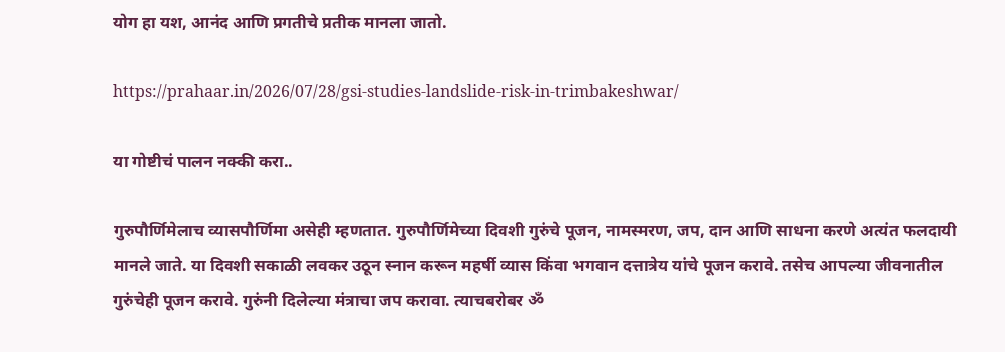योग हा यश, आनंद आणि प्रगतीचे प्रतीक मानला जातो.

https://prahaar.in/2026/07/28/gsi-studies-landslide-risk-in-trimbakeshwar/

या गोष्टीचं पालन नक्की करा..

गुरुपौर्णिमेलाच व्यासपौर्णिमा असेही म्हणतात. गुरुपौर्णिमेच्या दिवशी गुरुंचे पूजन, नामस्मरण, जप, दान आणि साधना करणे अत्यंत फलदायी मानले जाते. या दिवशी सकाळी लवकर उठून स्नान करून महर्षी व्यास किंवा भगवान दत्तात्रेय यांचे पूजन करावे. तसेच आपल्या जीवनातील गुरुंचेही पूजन करावे. गुरुंनी दिलेल्या मंत्राचा जप करावा. त्याचबरोबर ॐ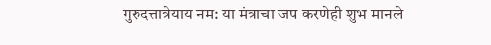गुरुदत्तात्रेयाय नम: या मंत्राचा जप करणेही शुभ मानले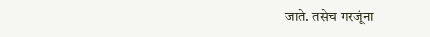जाते. तसेच गरजूंना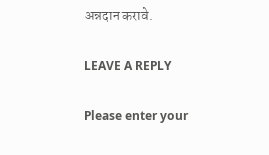अन्नदान करावे.

LEAVE A REPLY

Please enter your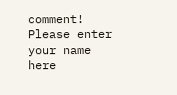comment!
Please enter your name here